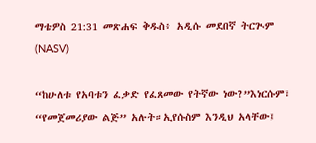ማቴዎስ 21:31 መጽሐፍ ቅዱስ፥ አዲሱ መደበኛ ትርጒም (NASV)

“ከሁለቱ የአባቱን ፈቃድ የፈጸመው የትኛው ነው?”እነርሱም፣ “የመጀመሪያው ልጅ” አሉት።ኢየሱስም እንዲህ አላቸው፤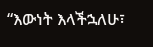“እውነት እላችኋለሁ፣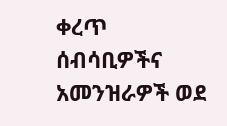ቀረጥ ሰብሳቢዎችና አመንዝራዎች ወደ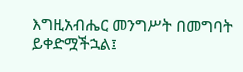እግዚአብሔር መንግሥት በመግባት ይቀድሟችኋል፤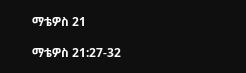ማቴዎስ 21

ማቴዎስ 21:27-32